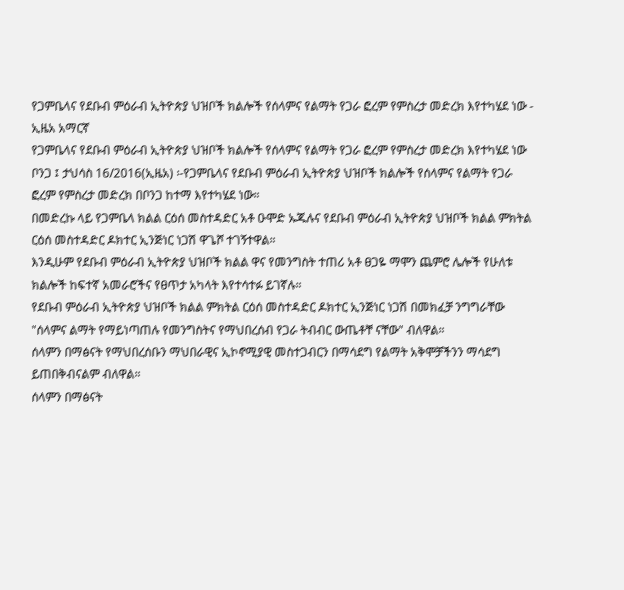የጋምቤላና የደቡብ ምዕራብ ኢትዮጵያ ህዝቦች ክልሎች የሰላምና የልማት የጋራ ፎረም የምስረታ መድረክ እየተካሄደ ነው - ኢዜአ አማርኛ
የጋምቤላና የደቡብ ምዕራብ ኢትዮጵያ ህዝቦች ክልሎች የሰላምና የልማት የጋራ ፎረም የምስረታ መድረክ እየተካሄደ ነው
ቦንጋ ፤ ታህሳስ 16/2016(ኢዜአ) ፡-የጋምቤላና የደቡብ ምዕራብ ኢትዮጵያ ህዝቦች ክልሎች የሰላምና የልማት የጋራ ፎረም የምስረታ መድረክ በቦንጋ ከተማ እየተካሄደ ነው።
በመድረኩ ላይ የጋምቤላ ክልል ርዕሰ መስተዳድር አቶ ዑሞድ ኡጁሉና የደቡብ ምዕራብ ኢትዮጵያ ህዝቦች ክልል ምክትል ርዕሰ መስተዳድር ዶክተር ኢንጅነር ነጋሽ ዋጌሾ ተገኝተዋል።
እንዲሁም የደቡብ ምዕራብ ኢትዮጵያ ህዝቦች ክልል ዋና የመንግስት ተጠሪ አቶ ፀጋዬ ማሞን ጨምሮ ሌሎች የሁለቱ ክልሎች ከፍተኛ አመራሮችና የፀጥታ አካላት እየተሳተፉ ይገኛሉ።
የደቡብ ምዕራብ ኢትዮጵያ ህዝቦች ክልል ምክትል ርዕሰ መስተዳድር ዶክተር ኢንጅነር ነጋሽ በመክፈቻ ንግግራቸው "ሰላምና ልማት የማይነጣጠሉ የመንግስትና የማህበረሰብ የጋራ ትብብር ውጤቶቸ ናቸው" ብለዋል።
ሰላምን በማፅናት የማህበረሰቡን ማህበራዊና ኢኮኖሚያዊ መስተጋብርን በማሳደግ የልማት አቅሞቻችንን ማሳደግ ይጠበቅብናልም ብለዋል።
ሰላምን በማፅናት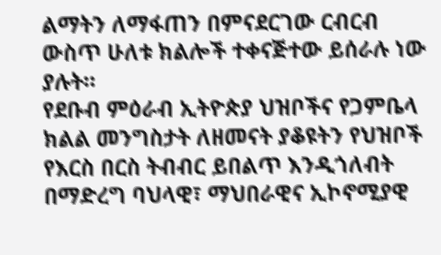ልማትን ለማፋጠን በምናደርገው ርብርብ ውስጥ ሁለቱ ክልሎች ተቀናጅተው ይሰራሉ ነው ያሉት።
የደቡብ ምዕራብ ኢትዮጵያ ህዝቦችና የጋምቤላ ክልል መንግስታት ለዘመናት ያቆዩትን የህዝቦች የእርስ በርስ ትብብር ይበልጥ እንዲጎለብት በማድረግ ባህላዊ፣ ማህበራዊና ኢኮኖሚያዊ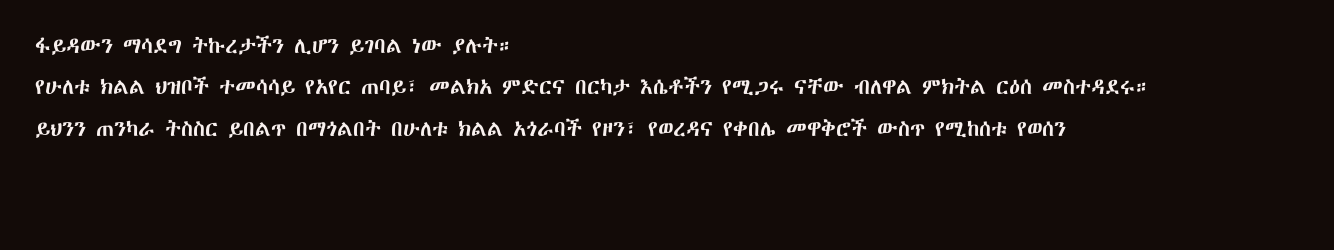ፋይዳውን ማሳደግ ትኩረታችን ሊሆን ይገባል ነው ያሉት።
የሁለቱ ክልል ህዝቦች ተመሳሳይ የአየር ጠባይ፣ መልክአ ምድርና በርካታ እሴቶችን የሚጋሩ ናቸው ብለዋል ምክትል ርዕሰ መስተዳደሩ።
ይህንን ጠንካራ ትስስር ይበልጥ በማጎልበት በሁለቱ ክልል አጎራባች የዞን፣ የወረዳና የቀበሌ መዋቅሮች ውስጥ የሚከሰቱ የወሰን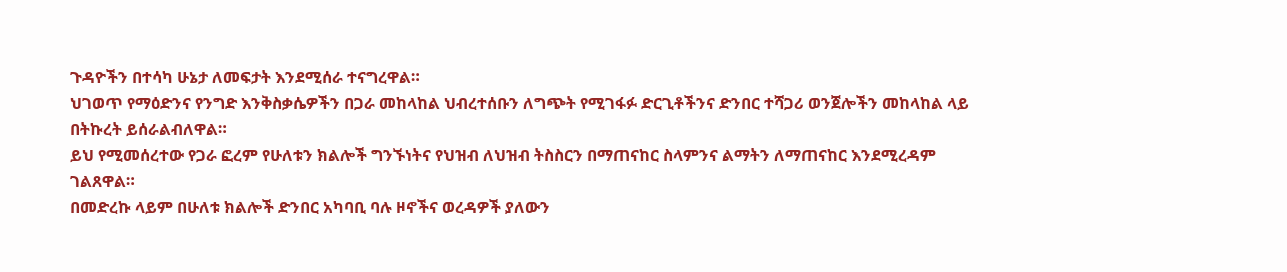ጉዳዮችን በተሳካ ሁኔታ ለመፍታት እንደሚሰራ ተናግረዋል።
ህገወጥ የማዕድንና የንግድ እንቅስቃሴዎችን በጋራ መከላከል ህብረተሰቡን ለግጭት የሚገፋፉ ድርጊቶችንና ድንበር ተሻጋሪ ወንጀሎችን መከላከል ላይ በትኩረት ይሰራልብለዋል።
ይህ የሚመሰረተው የጋራ ፎረም የሁለቱን ክልሎች ግንኙነትና የህዝብ ለህዝብ ትስስርን በማጠናከር ስላምንና ልማትን ለማጠናከር እንደሚረዳም ገልጸዋል።
በመድረኩ ላይም በሁለቱ ክልሎች ድንበር አካባቢ ባሉ ዞኖችና ወረዳዎች ያለውን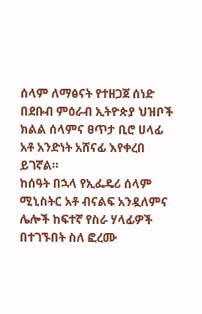ሰላም ለማፅናት የተዘጋጀ ሰነድ በደቡብ ምዕራብ ኢትዮጵያ ህዝቦች ክልል ሰላምና ፀጥታ ቢሮ ሀላፊ አቶ አንድነት አሸናፊ እየቀረበ ይገኛል።
ከሰዓት በኋላ የኢፌዴሪ ሰላም ሚኒስትር አቶ ብናልፍ አንዷለምና ሌሎች ከፍተኛ የስራ ሃላፊዎች በተገኙበት ስለ ፎረሙ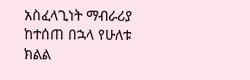አስፈላጊነት ማብራሪያ ከተሰጠ በኋላ የሁለቱ ክልል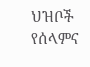ህዝቦች የሰላምና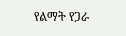የልማት የጋራ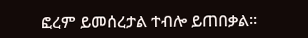ፎረም ይመሰረታል ተብሎ ይጠበቃል።